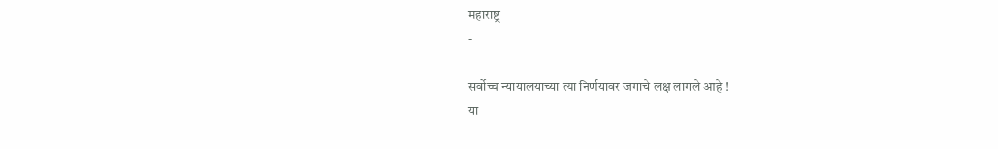महाराष्ट्र
-

सर्वोच्च न्यायालयाच्या त्या निर्णयावर जगाचे लक्ष लागले आहे !
या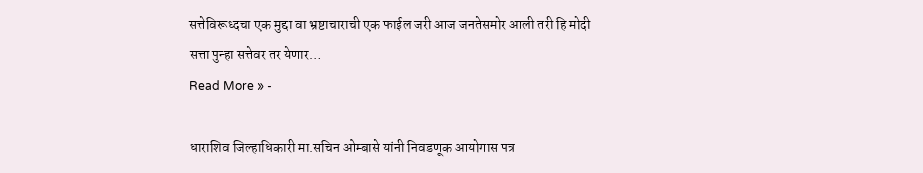सत्तेविरूध्दचा एक मुद्दा वा भ्रष्टाचाराची एक फाईल जरी आज जनतेसमोर आली तरी हि मोदी सत्ता पुन्हा सत्तेवर तर येणार…
Read More » -

धाराशिव जिल्हाधिकारी मा.सचिन ओम्बासे यांनी निवडणूक आयोगास पत्र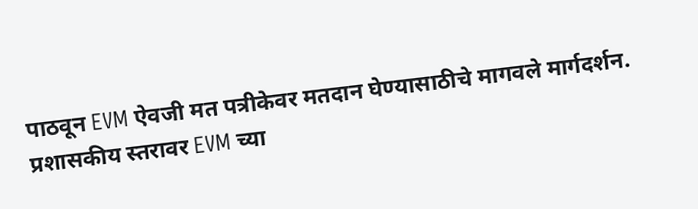पाठवून EVM ऐवजी मत पत्रीकेवर मतदान घेण्यासाठीचे मागवले मार्गदर्शन.
प्रशासकीय स्तरावर EVM च्या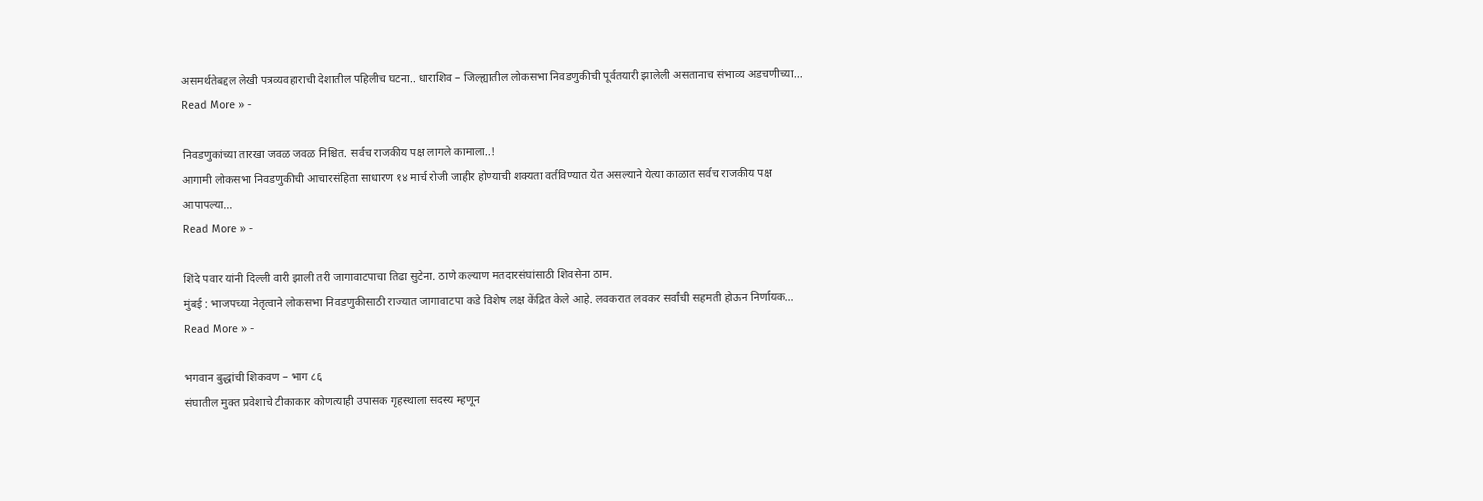असमर्थतेबद्दल लेखी पत्रव्यवहाराची देशातील पहिलीच घटना.. धाराशिव – जिल्ह्यातील लोकसभा निवडणुकीची पूर्वतयारी झालेली असतानाच संभाव्य अडचणीच्या…
Read More » -

निवडणुकांच्या तारखा जवळ जवळ निश्चित. सर्वच राजकीय पक्ष लागले कामाला..!
आगामी लोकसभा निवडणुकीची आचारसंहिता साधारण १४ मार्च रोजी जाहीर होण्याची शक्यता वर्तविण्यात येत असल्याने येत्या काळात सर्वच राजकीय पक्ष आपापल्या…
Read More » -

शिंदे पवार यांनी दिल्ली वारी झाली तरी जागावाटपाचा तिढा सुटेना. ठाणे कल्याण मतदारसंघांसाठी शिवसेना ठाम.
मुंबई : भाजपच्या नेतृत्वाने लोकसभा निवडणुकीसाठी राज्यात जागावाटपा कडे विशेष लक्ष केंद्रित केले आहे. लवकरात लवकर सर्वांची सहमती होऊन निर्णायक…
Read More » -

भगवान बुद्धांची शिकवण – भाग ८६
संघातील मुक्त प्रवेशाचे टीकाकार कोणत्याही उपासक गृहस्थाला सदस्य म्हणून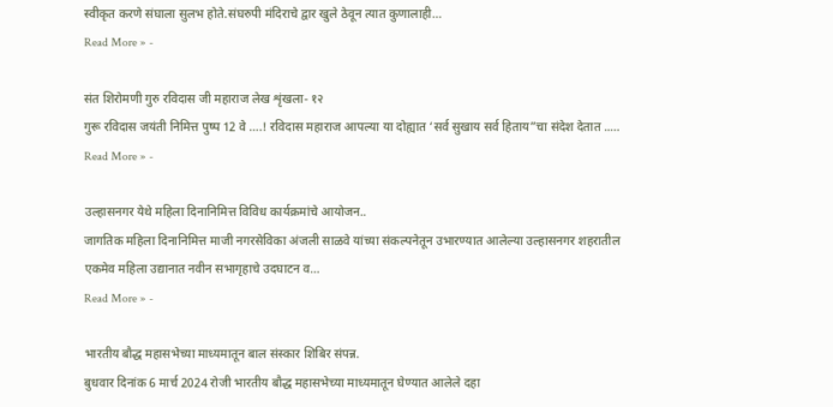स्वीकृत करणे संघाला सुलभ होते.संघरुपी मंदिराचे द्वार खुले ठेवून त्यात कुणालाही…
Read More » -

संत शिरोमणी गुरु रविदास जी महाराज लेख शृंखला- १२
गुरू रविदास जयंती निमित्त पुष्प 12 वे ….! रविदास महाराज आपल्या या दोह्यात ‘सर्व सुखाय सर्व हिताय”चा संदेश देतात ..…
Read More » -

उल्हासनगर येथे महिला दिनानिमित्त विविध कार्यक्रमांचे आयोजन..
जागतिक महिला दिनानिमित्त माजी नगरसेविका अंजली साळवे यांच्या संकल्पनेतून उभारण्यात आलेल्या उल्हासनगर शहरातील एकमेव महिला उद्यानात नवीन सभागृहाचे उदघाटन व…
Read More » -

भारतीय बौद्ध महासभेच्या माध्यमातून बाल संस्कार शिबिर संपन्न.
बुधवार दिनांक 6 मार्च 2024 रोजी भारतीय बौद्ध महासभेच्या माध्यमातून घेण्यात आलेले दहा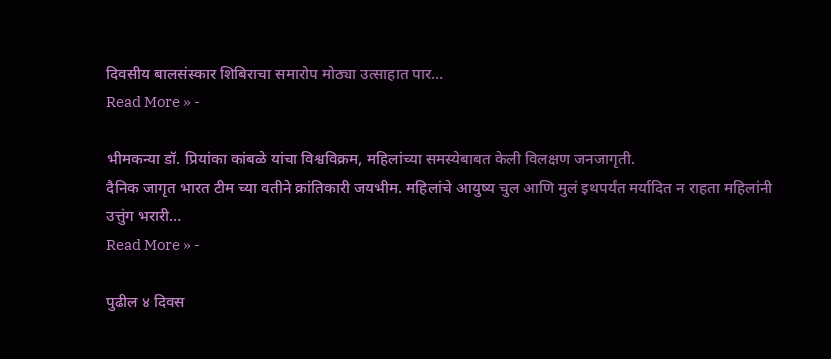दिवसीय बालसंस्कार शिबिराचा समारोप मोठ्या उत्साहात पार…
Read More » -

भीमकन्या डॉ. प्रियांका कांबळे यांचा विश्वविक्रम, महिलांच्या समस्येबाबत केली विलक्षण जनजागृती.
दैनिक जागृत भारत टीम च्या वतीने क्रांतिकारी जयभीम. महिलांचे आयुष्य चुल आणि मुलं इथपर्यंत मर्यादित न राहता महिलांनी उत्तुंग भरारी…
Read More » -

पुढील ४ दिवस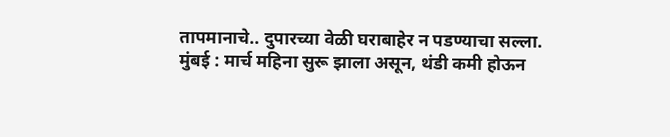तापमानाचे.. दुपारच्या वेळी घराबाहेर न पडण्याचा सल्ला.
मुंबई : मार्च महिना सुरू झाला असून, थंडी कमी होऊन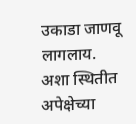उकाडा जाणवू लागलाय. अशा स्थितीत अपेक्षेच्या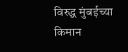विरुद्ध मुंबईच्या किमान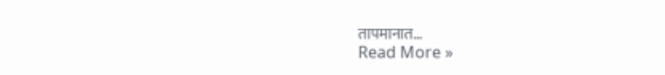तापमानात…
Read More »